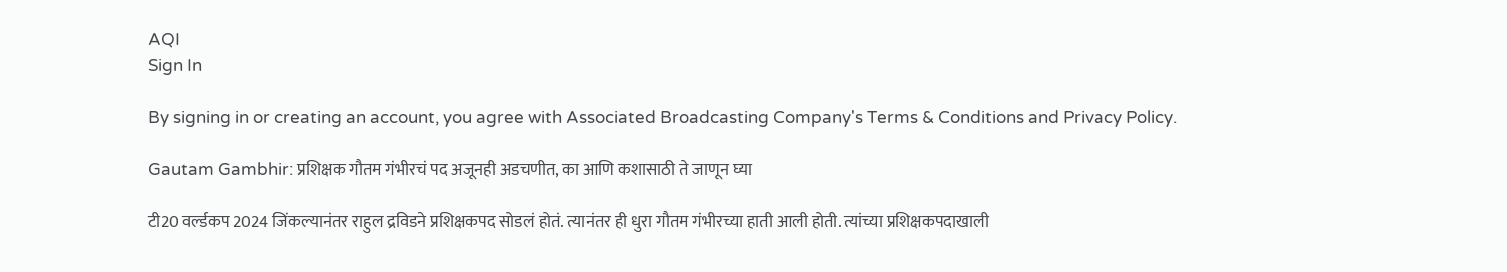AQI
Sign In

By signing in or creating an account, you agree with Associated Broadcasting Company's Terms & Conditions and Privacy Policy.

Gautam Gambhir: प्रशिक्षक गौतम गंभीरचं पद अजूनही अडचणीत, का आणि कशासाठी ते जाणून घ्या

टी20 वर्ल्डकप 2024 जिंकल्यानंतर राहुल द्रविडने प्रशिक्षकपद सोडलं होतं. त्यानंतर ही धुरा गौतम गंभीरच्या हाती आली होती. त्यांच्या प्रशिक्षकपदाखाली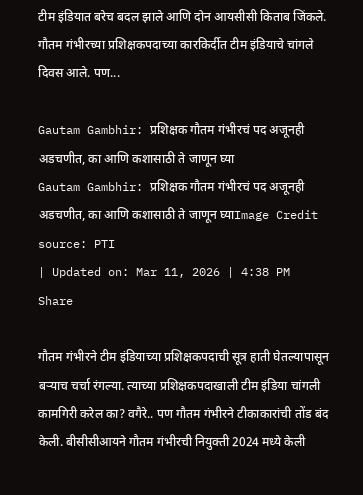टीम इंडियात बरेच बदल झाले आणि दोन आयसीसी किताब जिंकले. गौतम गंभीरच्या प्रशिक्षकपदाच्या कारकि‍र्दीत टीम इंडियाचे चांगले दिवस आले. पण...

Gautam Gambhir: प्रशिक्षक गौतम गंभीरचं पद अजूनही अडचणीत, का आणि कशासाठी ते जाणून घ्या
Gautam Gambhir: प्रशिक्षक गौतम गंभीरचं पद अजूनही अडचणीत, का आणि कशासाठी ते जाणून घ्याImage Credit source: PTI
| Updated on: Mar 11, 2026 | 4:38 PM
Share

गौतम गंभीरने टीम इंडियाच्या प्रशिक्षकपदाची सूत्र हाती घेतल्यापासून बऱ्याच चर्चा रंगल्या. त्याच्या प्रशिक्षकपदाखाली टीम इंडिया चांगली कामगिरी करेल का? वगैरे.. पण गौतम गंभीरने टीकाकारांची तोंड बंद केली. बीसीसीआयने गौतम गंभीरची नियुक्ती 2024 मध्ये केली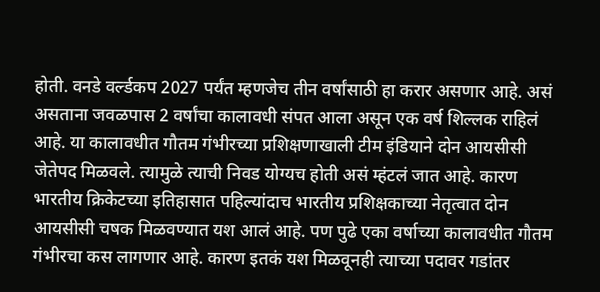होती. वनडे वर्ल्डकप 2027 पर्यंत म्हणजेच तीन वर्षांसाठी हा करार असणार आहे. असं असताना जवळपास 2 वर्षांचा कालावधी संपत आला असून एक वर्ष शिल्लक राहिलं आहे. या कालावधीत गौतम गंभीरच्या प्रशिक्षणाखाली टीम इंडियाने दोन आयसीसी जेतेपद मिळवले. त्यामुळे त्याची निवड योग्यच होती असं म्हंटलं जात आहे. कारण भारतीय क्रिकेटच्या इतिहासात पहिल्यांदाच भारतीय प्रशिक्षकाच्या नेतृत्वात दोन आयसीसी चषक मिळवण्यात यश आलं आहे. पण पुढे एका वर्षाच्या कालावधीत गौतम गंभीरचा कस लागणार आहे. कारण इतकं यश मिळवूनही त्याच्या पदावर गडांतर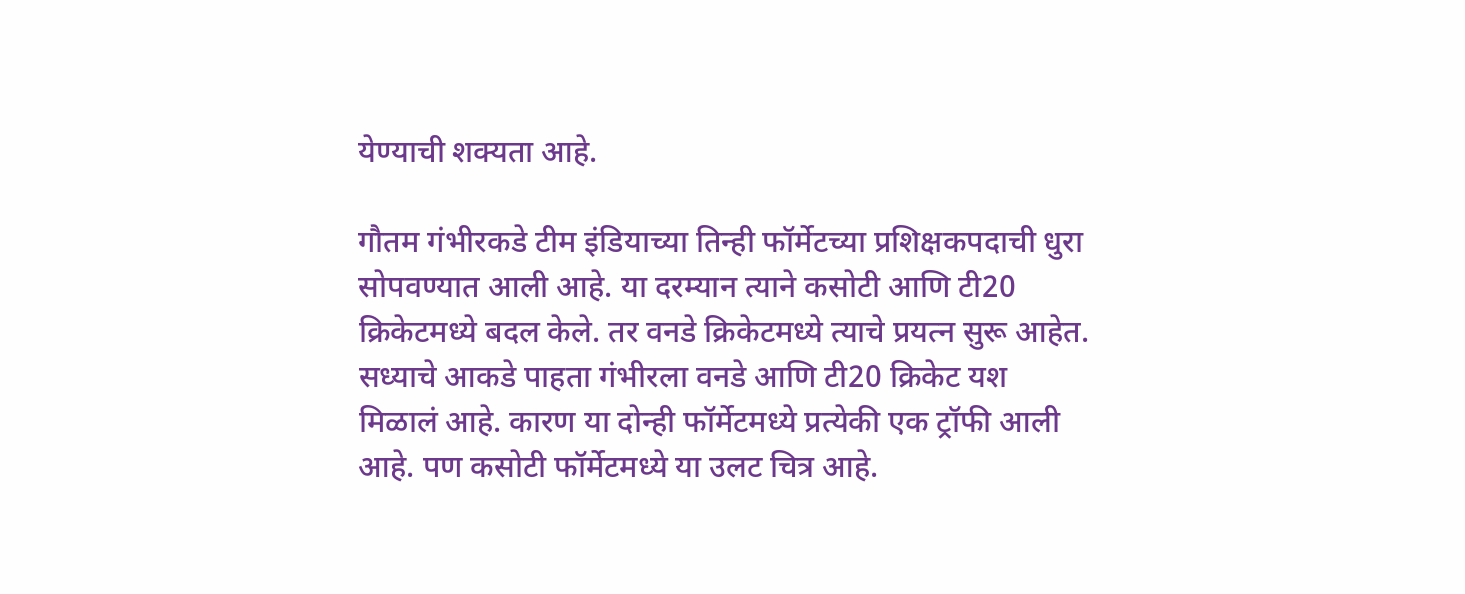येण्याची शक्यता आहे.

गौतम गंभीरकडे टीम इंडियाच्या तिन्ही फॉर्मेटच्या प्रशिक्षकपदाची धुरा सोपवण्यात आली आहे. या दरम्यान त्याने कसोटी आणि टी20 क्रिकेटमध्ये बदल केले. तर वनडे क्रिकेटमध्ये त्याचे प्रयत्न सुरू आहेत. सध्याचे आकडे पाहता गंभीरला वनडे आणि टी20 क्रिकेट यश मिळालं आहे. कारण या दोन्ही फॉर्मेटमध्ये प्रत्येकी एक ट्रॉफी आली आहे. पण कसोटी फॉर्मेटमध्ये या उलट चित्र आहे.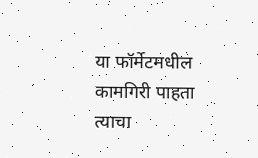या फॉर्मेटमधील कामगिरी पाहता त्याचा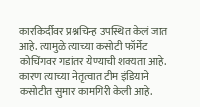कारकिर्दीवर प्रश्नचिन्ह उपस्थित केलं जात आहे. त्यामुळे त्याच्या कसोटी फॉर्मेट कोचिंगवर गडांतर येण्याची शक्यता आहे. कारण त्याच्या नेतृत्वात टीम इंडियाने कसोटीत सुमार कामगिरी केली आहे.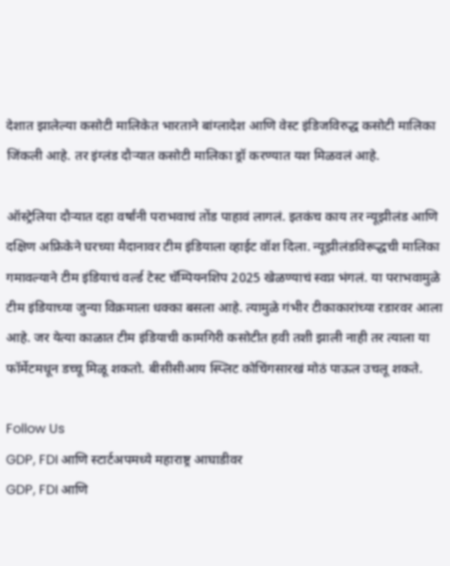देशात झालेल्या कसोटी मालिकेत भारताने बांग्लादेश आणि वेस्ट इंडिजविरुद्ध कसोटी मालिका जिंकली आहे. तर इंग्लंड दौऱ्यात कसोटी मालिका ड्रॉ करण्यात यश मिळवलं आहे.

ऑस्ट्रेलिया दौऱ्यात दहा वर्षांनी पराभवाचं तोंड पाहावं लागलं. इतकंच काय तर न्यूझीलंड आणि दक्षिण अफ्रिकेने घरच्या मैदानावर टीम इंडियाला व्हाईट वॉश दिला. न्यूझीलंडविरूद्धची मालिका गमावल्याने टीम इंडियाचं वर्ल्ड टेस्ट चॅम्पियनशिप 2025 खेळण्याचं स्वप्न भंगलं. या पराभवामुळे टीम इंडियाच्या जुन्या विक्रमाला धक्का बसला आहे. त्यामुळे गंभीर टीकाकारांच्या रडारवर आला आहे. जर येत्या काळात टीम इंडियाची कामगिरी कसोटीत हवी तशी झाली नाही तर त्याला या फॉर्मेटमधून डच्चू मिळू शकतो. बीसीसीआय स्प्लिट कोचिंगसारखं मोठं पाऊल उचलू शकते.

Follow Us
GDP, FDI आणि स्टार्टअपमध्ये महाराष्ट्र आघाडीवर
GDP, FDI आणि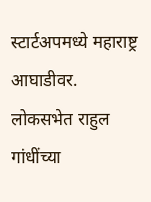स्टार्टअपमध्ये महाराष्ट्र आघाडीवर.
लोकसभेत राहुल गांधींच्या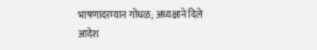भाषणादरम्यान गोंधळ; अध्यक्षाने दिले आदेश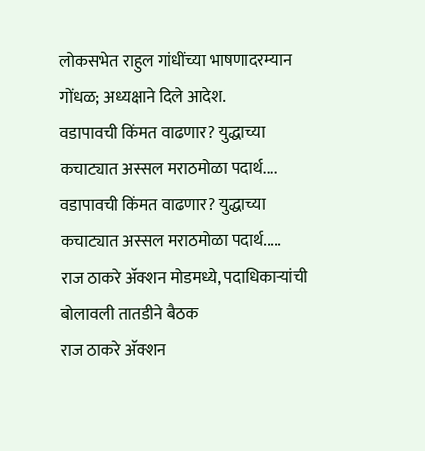लोकसभेत राहुल गांधींच्या भाषणादरम्यान गोंधळ; अध्यक्षाने दिले आदेश.
वडापावची किंमत वाढणार? युद्धाच्या कचाट्यात अस्सल मराठमोळा पदार्थ....
वडापावची किंमत वाढणार? युद्धाच्या कचाट्यात अस्सल मराठमोळा पदार्थ.....
राज ठाकरे अ‍ॅक्शन मोडमध्ये, पदाधिकाऱ्यांची बोलावली तातडीने बैठक
राज ठाकरे अ‍ॅक्शन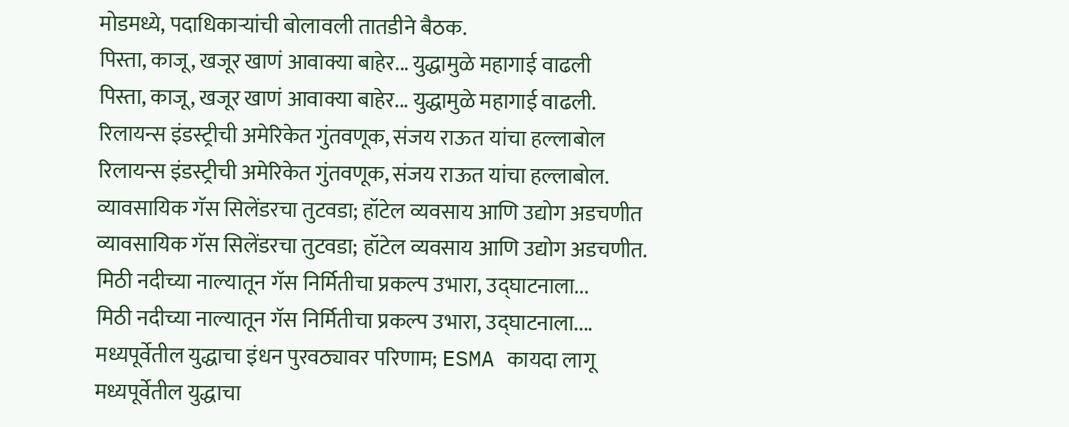मोडमध्ये, पदाधिकाऱ्यांची बोलावली तातडीने बैठक.
पिस्ता, काजू, खजूर खाणं आवाक्या बाहेर... युद्धामुळे महागाई वाढली
पिस्ता, काजू, खजूर खाणं आवाक्या बाहेर... युद्धामुळे महागाई वाढली.
रिलायन्स इंडस्ट्रीची अमेरिकेत गुंतवणूक, संजय राऊत यांचा हल्लाबोल
रिलायन्स इंडस्ट्रीची अमेरिकेत गुंतवणूक, संजय राऊत यांचा हल्लाबोल.
व्यावसायिक गॅस सिलेंडरचा तुटवडा; हॉटेल व्यवसाय आणि उद्योग अडचणीत
व्यावसायिक गॅस सिलेंडरचा तुटवडा; हॉटेल व्यवसाय आणि उद्योग अडचणीत.
मिठी नदीच्या नाल्यातून गॅस निर्मितीचा प्रकल्प उभारा, उद्घाटनाला...
मिठी नदीच्या नाल्यातून गॅस निर्मितीचा प्रकल्प उभारा, उद्घाटनाला....
मध्यपूर्वेतील युद्धाचा इंधन पुरवठ्यावर परिणाम; ESMA कायदा लागू
मध्यपूर्वेतील युद्धाचा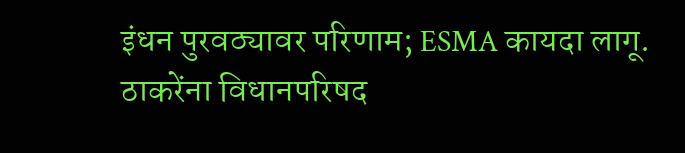इंधन पुरवठ्यावर परिणाम; ESMA कायदा लागू.
ठाकरेंना विधानपरिषद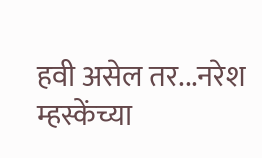हवी असेल तर...नरेश म्हस्केंच्या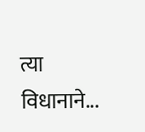त्या विधानाने...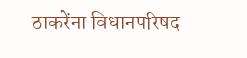ठाकरेंना विधानपरिषद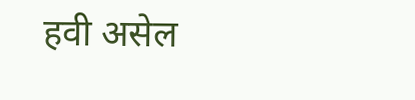हवी असेल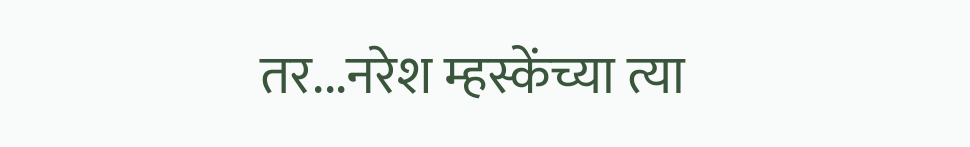तर...नरेश म्हस्केंच्या त्या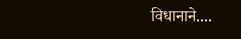विधानाने....